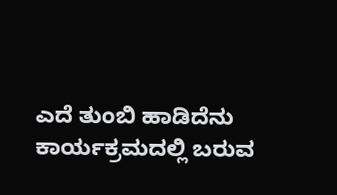ಎದೆ ತುಂಬಿ ಹಾಡಿದೆನು ಕಾರ್ಯಕ್ರಮದಲ್ಲಿ ಬರುವ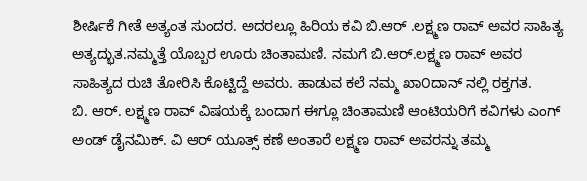ಶೀರ್ಷಿಕೆ ಗೀತೆ ಅತ್ಯಂತ ಸುಂದರ. ಅದರಲ್ಲೂ ಹಿರಿಯ ಕವಿ ಬಿ.ಆರ್ .ಲಕ್ಷ್ಮಣ ರಾವ್ ಅವರ ಸಾಹಿತ್ಯ ಅತ್ಯದ್ಭುತ.ನಮ್ಮತ್ತೆ ಯೊಬ್ಬರ ಊರು ಚಿಂತಾಮಣಿ. ನಮಗೆ ಬಿ.ಆರ್.ಲಕ್ಷ್ಮಣ ರಾವ್ ಅವರ ಸಾಹಿತ್ಯದ ರುಚಿ ತೋರಿಸಿ ಕೊಟ್ಟಿದ್ದೆ ಅವರು. ಹಾಡುವ ಕಲೆ ನಮ್ಮ ಖಾ೦ದಾನ್ ನಲ್ಲಿ ರಕ್ತಗತ.
ಬಿ. ಆರ್. ಲಕ್ಷ್ಮಣ ರಾವ್ ವಿಷಯಕ್ಕೆ ಬಂದಾಗ ಈಗ್ಲೂ ಚಿಂತಾಮಣಿ ಆಂಟಿಯರಿಗೆ ಕವಿಗಳು ಎಂಗ್ ಅಂಡ್ ಡೈನಮಿಕ್. ವಿ ಆರ್ ಯೂತ್ಸ್ ಕಣೆ ಅಂತಾರೆ ಲಕ್ಷ್ಮಣ ರಾವ್ ಅವರನ್ನು ತಮ್ಮ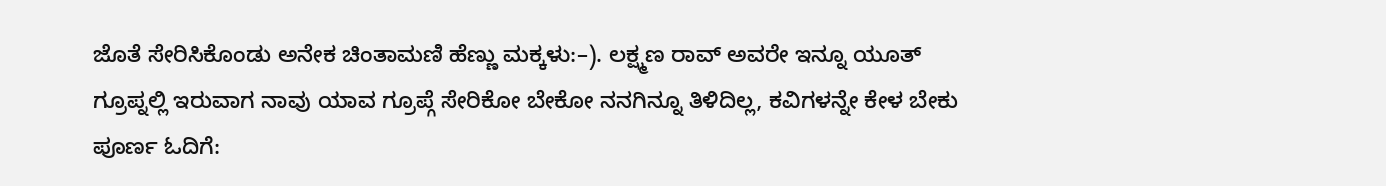ಜೊತೆ ಸೇರಿಸಿಕೊಂಡು ಅನೇಕ ಚಿಂತಾಮಣಿ ಹೆಣ್ಣು ಮಕ್ಕಳು:–). ಲಕ್ಷ್ಮಣ ರಾವ್ ಅವರೇ ಇನ್ನೂ ಯೂತ್ ಗ್ರೂಪ್ನಲ್ಲಿ ಇರುವಾಗ ನಾವು ಯಾವ ಗ್ರೂಪ್ಗೆ ಸೇರಿಕೋ ಬೇಕೋ ನನಗಿನ್ನೂ ತಿಳಿದಿಲ್ಲ, ಕವಿಗಳನ್ನೇ ಕೇಳ ಬೇಕು
ಪೂರ್ಣ ಓದಿಗೆ: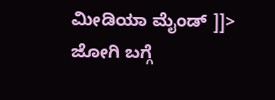ಮೀಡಿಯಾ ಮೈಂಡ್ ]]>
ಜೋಗಿ ಬಗ್ಗೆ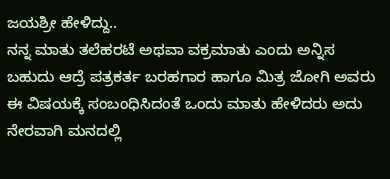ಜಯಶ್ರೀ ಹೇಳಿದ್ದು..
ನನ್ನ ಮಾತು ತಲೆಹರಟೆ ಅಥವಾ ವಕ್ರಮಾತು ಎಂದು ಅನ್ನಿಸ ಬಹುದು ಆದ್ರೆ ಪತ್ರಕರ್ತ ಬರಹಗಾರ ಹಾಗೂ ಮಿತ್ರ ಜೋಗಿ ಅವರು ಈ ವಿಷಯಕ್ಕೆ ಸಂಬಂಧಿಸಿದಂತೆ ಒಂದು ಮಾತು ಹೇಳಿದರು ಅದು ನೇರವಾಗಿ ಮನದಲ್ಲಿ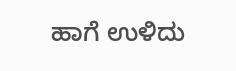ಹಾಗೆ ಉಳಿದು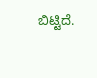ಬಿಟ್ಟಿದೆ.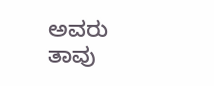ಅವರು ತಾವು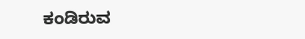ಕಂಡಿರುವ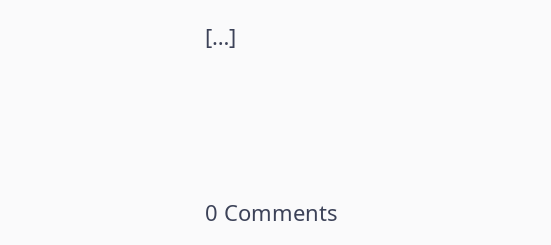[…]




0 Comments